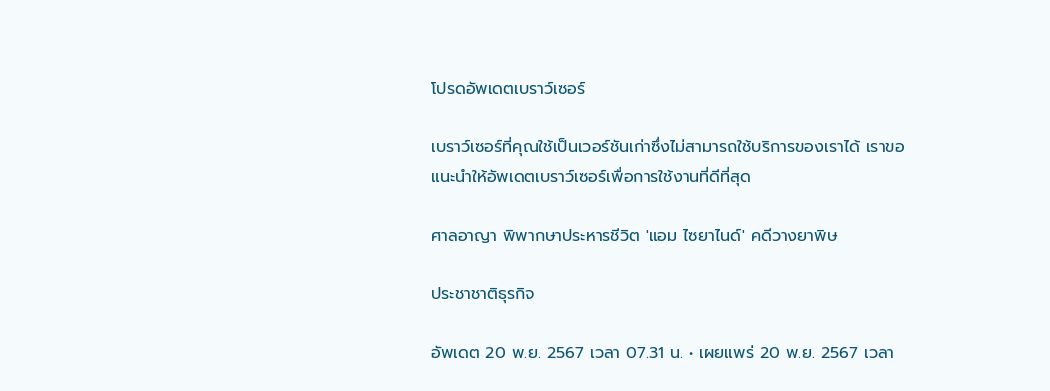โปรดอัพเดตเบราว์เซอร์

เบราว์เซอร์ที่คุณใช้เป็นเวอร์ชันเก่าซึ่งไม่สามารถใช้บริการของเราได้ เราขอแนะนำให้อัพเดตเบราว์เซอร์เพื่อการใช้งานที่ดีที่สุด

ศาลอาญา พิพากษาประหารชีวิต 'แอม ไซยาไนด์' คดีวางยาพิษ

ประชาชาติธุรกิจ

อัพเดต 20 พ.ย. 2567 เวลา 07.31 น. • เผยแพร่ 20 พ.ย. 2567 เวลา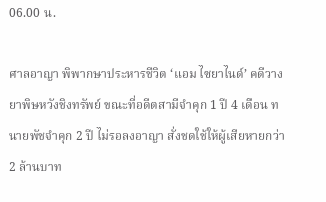06.00 น.

ศาลอาญา พิพากษาประหารชีวิต ‘แอม ไซยาไนด์’ คดีวางยาพิษหวังชิงทรัพย์ ขณะที่อดีตสามีจำคุก 1 ปี 4 เดือน ทนายพัชจำคุก 2 ปี ไม่รอลงอาญา สั่งชดใช้ให้ผู้เสียหายกว่า 2 ล้านบาท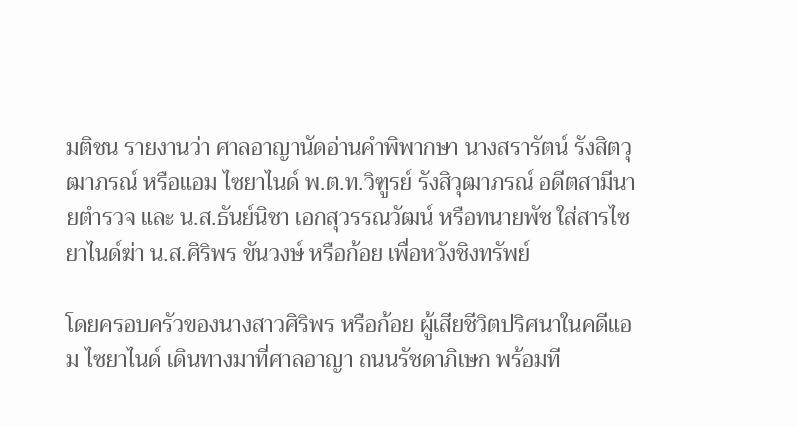มติชน รายงานว่า ศาลอาญานัดอ่านคำพิพากษา นางสรารัตน์ รังสิตวุฒาภรณ์ หรือแอม ไซยาไนด์ พ.ต.ท.วิฑูรย์ รังสิวุฒาภรณ์ อดีตสามีนายตำรวจ และ น.ส.ธันย์นิชา เอกสุวรรณวัฒน์ หรือทนายพัช ใส่สารไซยาไนด์ฆ่า น.ส.ศิริพร ขันวงษ์ หรือก้อย เพื่อหวังชิงทรัพย์

โดยครอบครัวของนางสาวศิริพร หรือก้อย ผู้เสียชีวิตปริศนาในคดีแอม ไซยาไนด์ เดินทางมาที่ศาลอาญา ถนนรัชดาภิเษก พร้อมที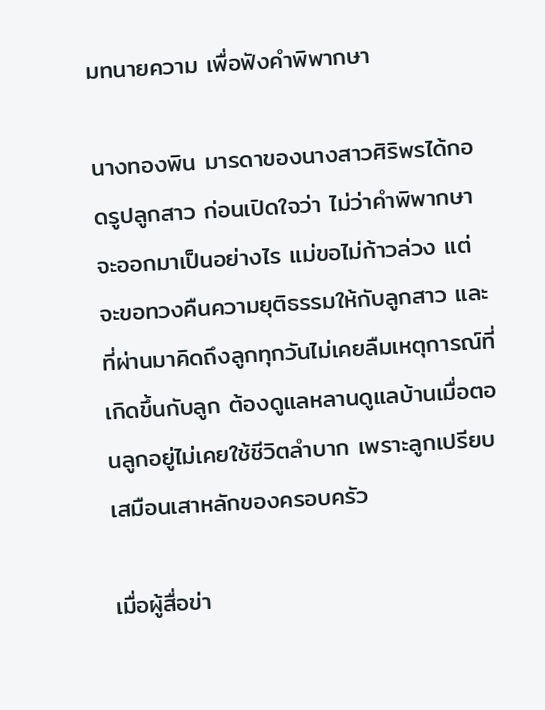มทนายความ เพื่อฟังคำพิพากษา

นางทองพิน มารดาของนางสาวศิริพรได้กอดรูปลูกสาว ก่อนเปิดใจว่า ไม่ว่าคำพิพากษาจะออกมาเป็นอย่างไร แม่ขอไม่ก้าวล่วง แต่จะขอทวงคืนความยุติธรรมให้กับลูกสาว และที่ผ่านมาคิดถึงลูกทุกวันไม่เคยลืมเหตุการณ์ที่เกิดขึ้นกับลูก ต้องดูแลหลานดูแลบ้านเมื่อตอนลูกอยู่ไม่เคยใช้ชีวิตลำบาก เพราะลูกเปรียบเสมือนเสาหลักของครอบครัว

เมื่อผู้สื่อข่า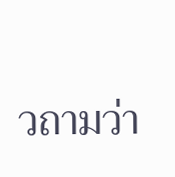วถามว่า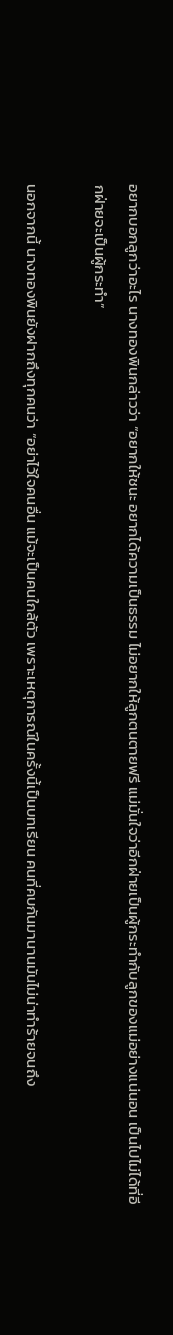อยากบอกลูกว่าอะไร นางทองพินกล่าวว่า “อยากให้ชนะ อยากได้ความเป็นธรรม ไม่อยากให้ลูกตนตายฟรี แม่มั่นใจว่าอีกฝ่ายเป็นผู้กระทำกับลูกของแม่อย่างแน่นอน เป็นไปไม่ได้ที่อีกฝ่ายจะเป็นผู้กระทำ”

นอกจากนี้ นางทองพินยังฝากถึงทุกคนว่า “อย่าไว้ใจคนอื่น แม้จะเป็นคนใกล้ตัว เพราะเหตุการณ์ในครั้งนี้เป็นบทเรียน คนที่คบกันมานานมันไม่น่าทำร้ายจนถึง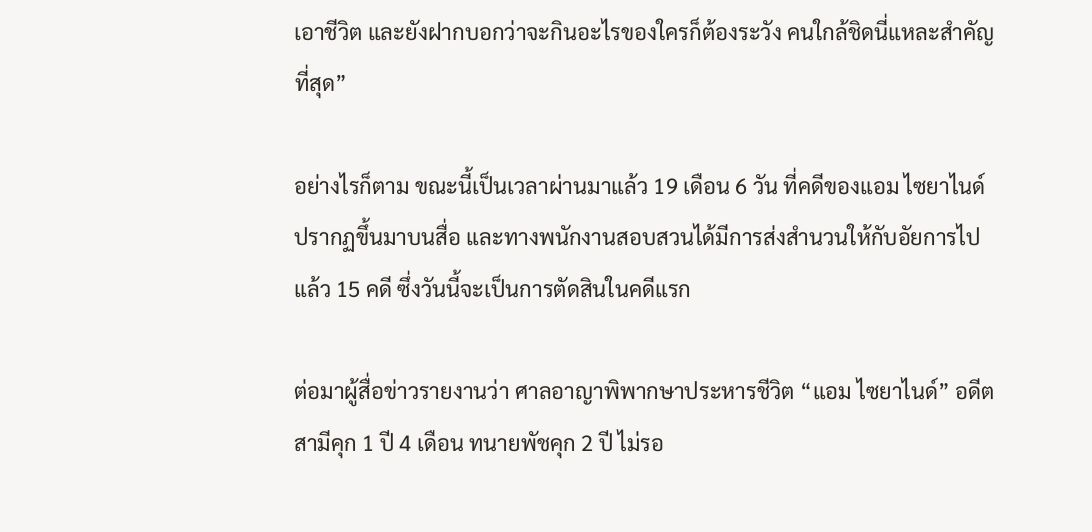เอาชีวิต และยังฝากบอกว่าจะกินอะไรของใครก็ต้องระวัง คนใกล้ชิดนี่แหละสำคัญที่สุด”

อย่างไรก็ตาม ขณะนี้เป็นเวลาผ่านมาแล้ว 19 เดือน 6 วัน ที่คดีของแอม ไซยาไนด์ ปรากฏขึ้นมาบนสื่อ และทางพนักงานสอบสวนได้มีการส่งสำนวนให้กับอัยการไปแล้ว 15 คดี ซึ่งวันนี้จะเป็นการตัดสินในคดีแรก

ต่อมาผู้สื่อข่าวรายงานว่า ศาลอาญาพิพากษาประหารชีวิต “แอม ไซยาไนด์” อดีตสามีคุก 1 ปี 4 เดือน ทนายพัชคุก 2 ปี ไม่รอ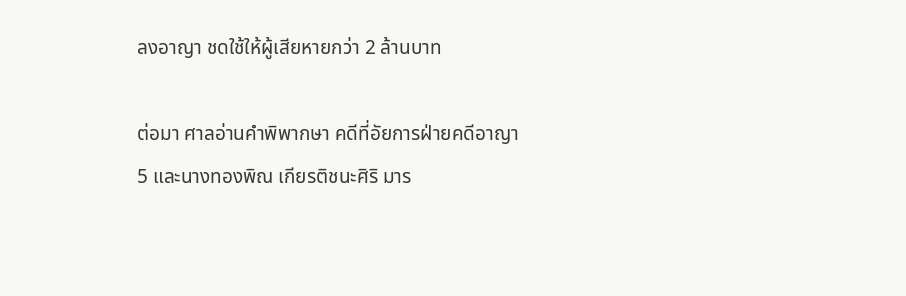ลงอาญา ชดใช้ให้ผู้เสียหายกว่า 2 ล้านบาท

ต่อมา ศาลอ่านคำพิพากษา คดีที่อัยการฝ่ายคดีอาญา 5 และนางทองพิณ เกียรติชนะศิริ มาร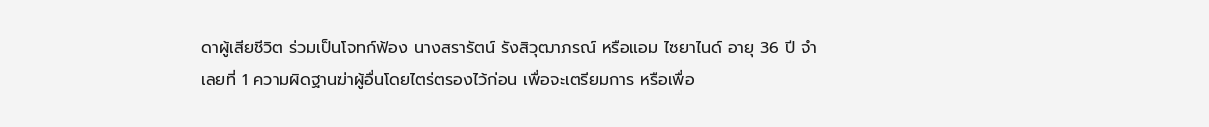ดาผู้เสียชีวิต ร่วมเป็นโจทก์ฟ้อง นางสรารัตน์ รังสิวุฒาภรณ์ หรือแอม ไซยาไนด์ อายุ 36 ปี จำเลยที่ 1 ความผิดฐานฆ่าผู้อื่นโดยไตร่ตรองไว้ก่อน เพื่อจะเตรียมการ หรือเพื่อ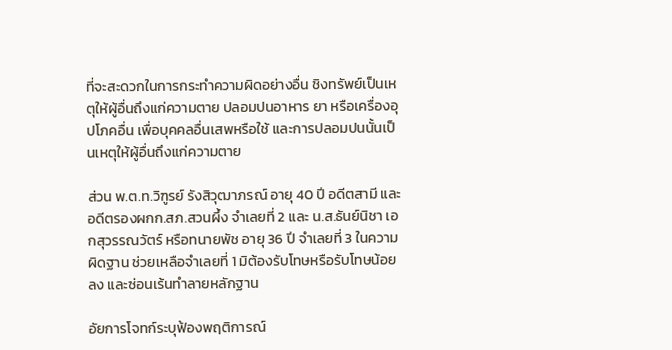ที่จะสะดวกในการกระทำความผิดอย่างอื่น ชิงทรัพย์เป็นเหตุให้ผู้อื่นถึงแก่ความตาย ปลอมปนอาหาร ยา หรือเครื่องอุปโภคอื่น เพื่อบุคคลอื่นเสพหรือใช้ และการปลอมปนนั้นเป็นเหตุให้ผู้อื่นถึงแก่ความตาย

ส่วน พ.ต.ท.วิฑูรย์ รังสิวุฒาภรณ์ อายุ 40 ปี อดีตสามี และอดีตรองผกก.สภ.สวนผึ้ง จำเลยที่ 2 และ น.ส.ธันย์นิชา เอกสุวรรณวัตร์ หรือทนายพัช อายุ 36 ปี จำเลยที่ 3 ในความผิดฐาน ช่วยเหลือจำเลยที่ 1 มิต้องรับโทษหรือรับโทษน้อยลง และซ่อนเร้นทำลายหลักฐาน

อัยการโจทก์ระบุฟ้องพฤติการณ์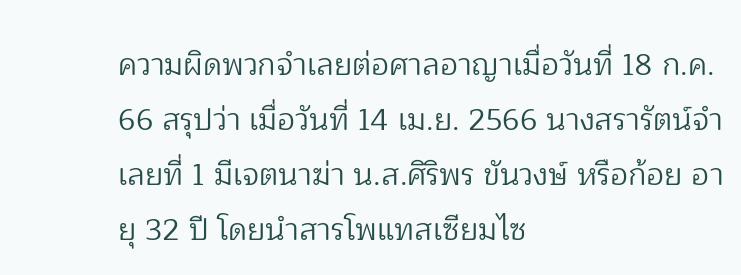ความผิดพวกจำเลยต่อศาลอาญาเมื่อวันที่ 18 ก.ค. 66 สรุปว่า เมื่อวันที่ 14 เม.ย. 2566 นางสรารัตน์จำเลยที่ 1 มีเจตนาฆ่า น.ส.ศิริพร ขันวงษ์ หรือก้อย อายุ 32 ปี โดยนำสารโพแทสเซียมไซ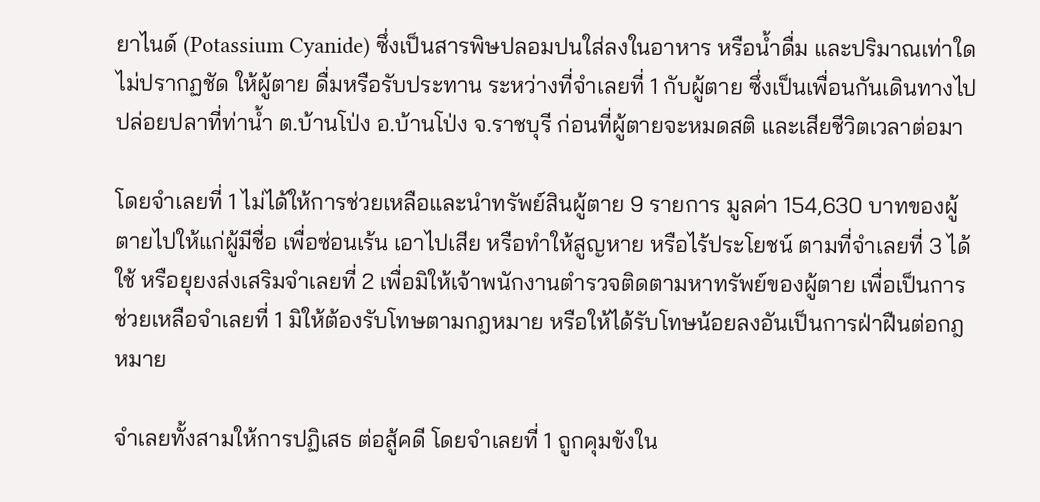ยาไนด์ (Potassium Cyanide) ซึ่งเป็นสารพิษปลอมปนใส่ลงในอาหาร หรือน้ำดื่ม และปริมาณเท่าใดไม่ปรากฏชัด ให้ผู้ตาย ดื่มหรือรับประทาน ระหว่างที่จำเลยที่ 1 กับผู้ตาย ซึ่งเป็นเพื่อนกันเดินทางไปปล่อยปลาที่ท่าน้ำ ต.บ้านโป่ง อ.บ้านโป่ง จ.ราชบุรี ก่อนที่ผู้ตายจะหมดสติ และเสียชีวิตเวลาต่อมา

โดยจำเลยที่ 1 ไม่ได้ให้การช่วยเหลือและนำทรัพย์สินผู้ตาย 9 รายการ มูลค่า 154,630 บาทของผู้ตายไปให้แก่ผู้มีชื่อ เพื่อซ่อนเร้น เอาไปเสีย หรือทำให้สูญหาย หรือไร้ประโยชน์ ตามที่จำเลยที่ 3 ได้ใช้ หรือยุยงส่งเสริมจำเลยที่ 2 เพื่อมิให้เจ้าพนักงานตำรวจติดตามหาทรัพย์ของผู้ตาย เพื่อเป็นการช่วยเหลือจำเลยที่ 1 มิให้ต้องรับโทษตามกฎหมาย หรือให้ได้รับโทษน้อยลงอันเป็นการฝ่าฝืนต่อกฎหมาย

จำเลยทั้งสามให้การปฏิเสธ ต่อสู้คดี โดยจำเลยที่ 1 ถูกคุมขังใน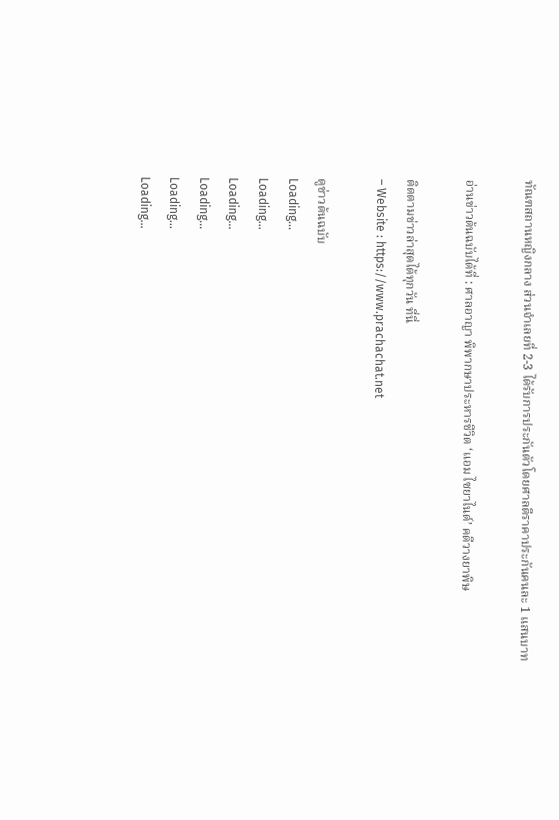ทัณฑสถานหญิงกลาง ส่วนจำเลยที่ 2-3 ได้รับการประกันตัวโดยศาลตีราคาประกันคนละ 1 แสนบาท

อ่านข่าวต้นฉบับได้ที่ : ศาลอาญา พิพากษาประหารชีวิต ‘แอม ไซยาไนด์’ คดีวางยาพิษ

ติดตามข่าวล่าสุดได้ทุกวัน ที่นี่
– Website : https://www.prachachat.net

ดูข่าวต้นฉบับ
Loading...
Loading...
Loading...
Loading...
Loading...
Loading...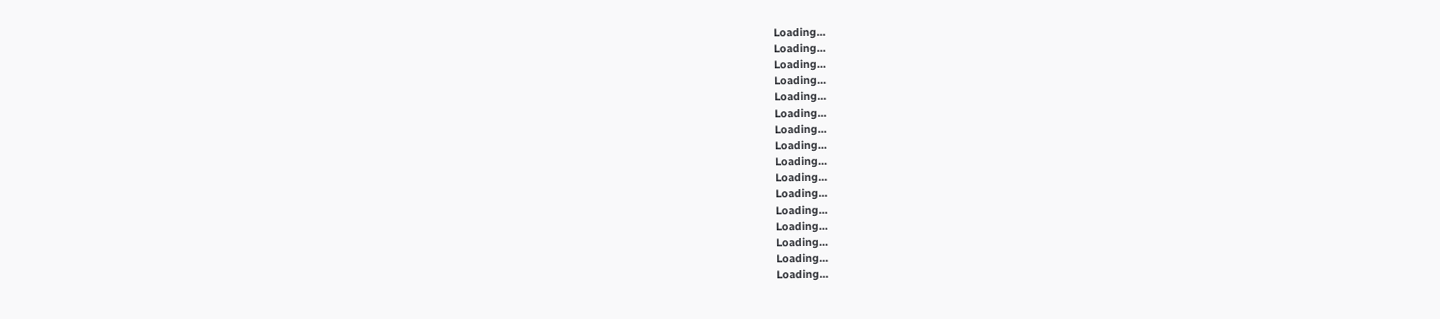Loading...
Loading...
Loading...
Loading...
Loading...
Loading...
Loading...
Loading...
Loading...
Loading...
Loading...
Loading...
Loading...
Loading...
Loading...
Loading...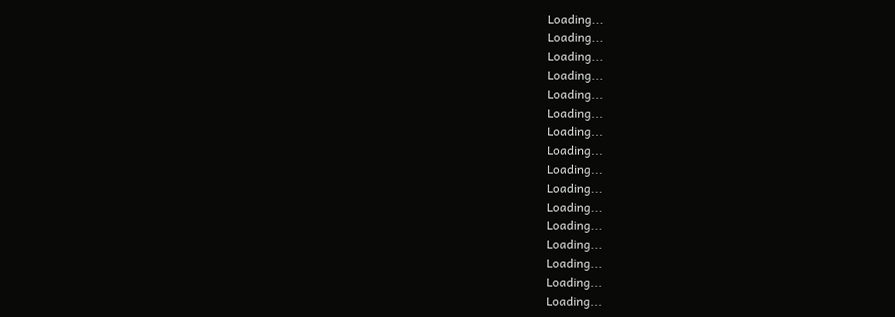Loading...
Loading...
Loading...
Loading...
Loading...
Loading...
Loading...
Loading...
Loading...
Loading...
Loading...
Loading...
Loading...
Loading...
Loading...
Loading...